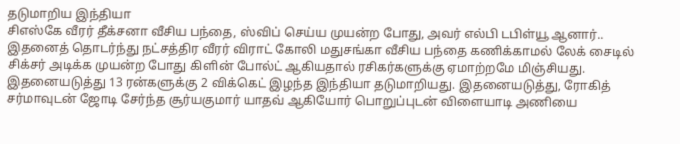தடுமாறிய இந்தியா
சிஎஸ்கே வீரர் தீக்சனா வீசிய பந்தை, ஸ்விப் செய்ய முயன்ற போது, அவர் எல்பி டபிள்யூ ஆனார்.. இதனைத் தொடர்ந்து நட்சத்திர வீரர் விராட் கோலி மதுசங்கா வீசிய பந்தை கணிக்காமல் லேக் சைடில் சிக்சர் அடிக்க முயன்ற போது கிளின் போல்ட் ஆகியதால் ரசிகர்களுக்கு ஏமாற்றமே மிஞ்சியது. இதனையடுத்து 13 ரன்களுக்கு 2 விக்கெட் இழந்த இந்தியா தடுமாறியது. இதனையடுத்து, ரோகித் சர்மாவுடன் ஜோடி சேர்ந்த சூர்யகுமார் யாதவ் ஆகியோர் பொறுப்புடன் விளையாடி அணியை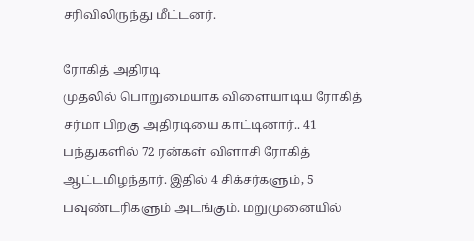சரிவிலிருந்து மீட்டனர்.

ரோகித் அதிரடி
முதலில் பொறுமையாக விளையாடிய ரோகித் சர்மா பிறகு அதிரடியை காட்டினார்.. 41 பந்துகளில் 72 ரன்கள் விளாசி ரோகித் ஆட்டமிழந்தார். இதில் 4 சிக்சர்களும், 5 பவுண்டரிகளும் அடங்கும். மறுமுனையில்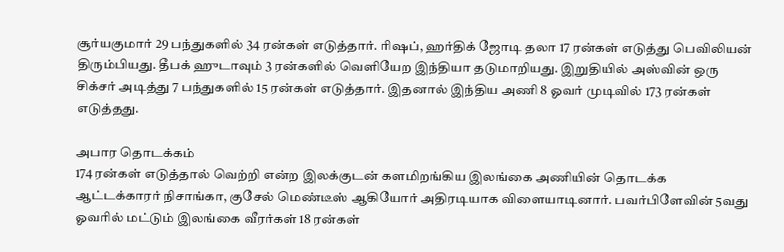சூர்யகுமார் 29 பந்துகளில் 34 ரன்கள் எடுத்தார். ரிஷப், ஹர்திக் ஜோடி தலா 17 ரன்கள் எடுத்து பெவிலியன் திரும்பியது. தீபக் ஹுடாவும் 3 ரன்களில் வெளியேற இந்தியா தடுமாறியது. இறுதியில் அஸ்வின் ஒரு சிக்சர் அடித்து 7 பந்துகளில் 15 ரன்கள் எடுத்தார். இதனால் இந்திய அணி 8 ஓவர் முடிவில் 173 ரன்கள் எடுத்தது.

அபார தொடக்கம்
174 ரன்கள் எடுத்தால் வெற்றி என்ற இலக்குடன் களமிறங்கிய இலங்கை அணியின் தொடக்க ஆட்டக்காரர் நிசாங்கா, குசேல் மெண்டீஸ் ஆகியோர் அதிரடியாக விளையாடினார். பவர்பிளேவின் 5வது ஓவரில் மட்டும் இலங்கை வீரர்கள் 18 ரன்கள்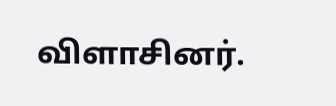விளாசினர்.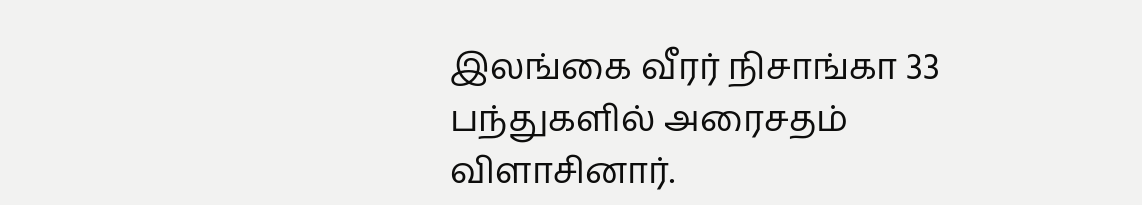இலங்கை வீரர் நிசாங்கா 33 பந்துகளில் அரைசதம் விளாசினார்.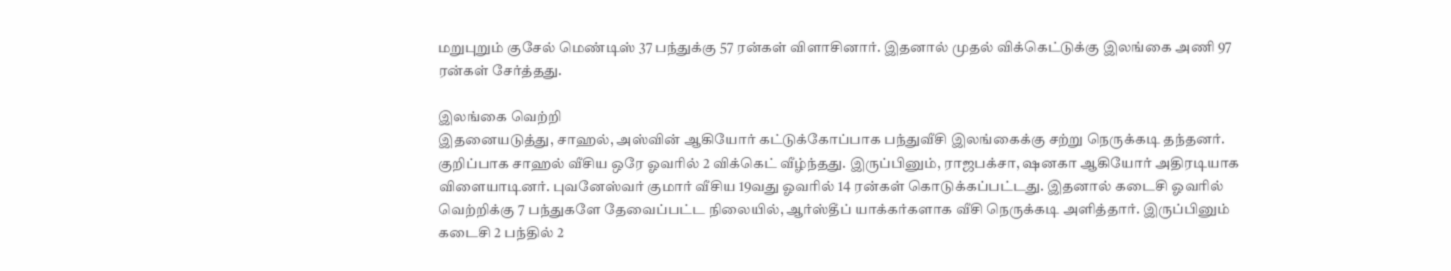மறுபுறும் குசேல் மெண்டிஸ் 37 பந்துக்கு 57 ரன்கள் விளாசினார். இதனால் முதல் விக்கெட்டுக்கு இலங்கை அணி 97 ரன்கள் சேர்த்தது.

இலங்கை வெற்றி
இதனையடுத்து, சாஹல், அஸ்வின் ஆகியோர் கட்டுக்கோப்பாக பந்துவீசி இலங்கைக்கு சற்று நெருக்கடி தந்தனர். குறிப்பாக சாஹல் வீசிய ஒரே ஓவரில் 2 விக்கெட் வீழ்ந்தது. இருப்பினும், ராஜபக்சா, ஷனகா ஆகியோர் அதிரடியாக விளையாடினர். புவனேஸ்வர் குமார் வீசிய 19வது ஓவரில் 14 ரன்கள் கொடுக்கப்பட்டது. இதனால் கடைசி ஓவரில் வெற்றிக்கு 7 பந்துகளே தேவைப்பட்ட நிலையில், ஆர்ஸ்தீப் யாக்கர்களாக வீசி நெருக்கடி அளித்தார். இருப்பினும் கடைசி 2 பந்தில் 2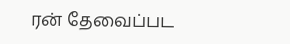ரன் தேவைப்பட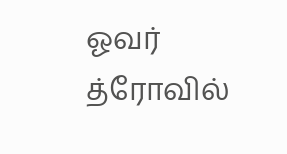ஓவர் த்ரோவில்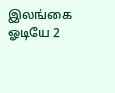இலங்கை ஓடியே 2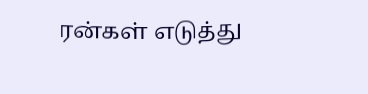ரன்கள் எடுத்து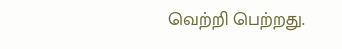வெற்றி பெற்றது.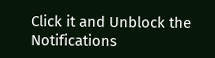Click it and Unblock the Notifications